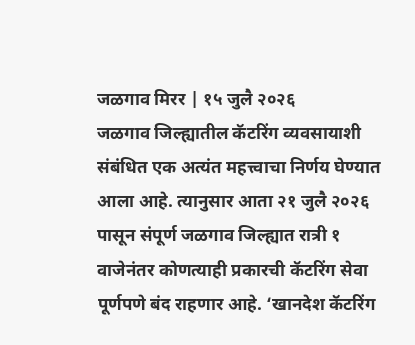जळगाव मिरर | १५ जुलै २०२६
जळगाव जिल्ह्यातील कॅटरिंग व्यवसायाशी संबंधित एक अत्यंत महत्त्वाचा निर्णय घेण्यात आला आहे. त्यानुसार आता २१ जुलै २०२६ पासून संपूर्ण जळगाव जिल्ह्यात रात्री १ वाजेनंतर कोणत्याही प्रकारची कॅटरिंग सेवा पूर्णपणे बंद राहणार आहे. ‘खानदेश कॅटरिंग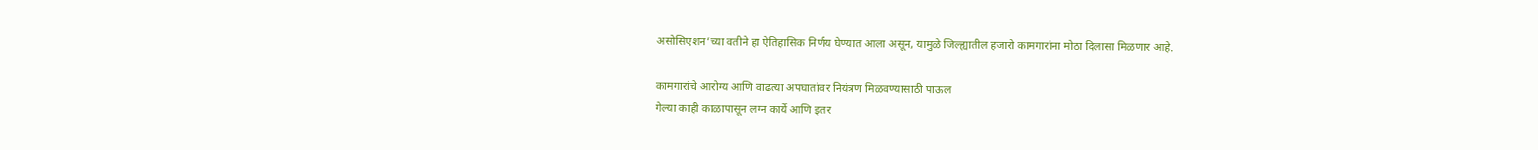असोसिएशन’च्या वतीने हा ऐतिहासिक निर्णय घेण्यात आला असून, यामुळे जिल्ह्यातील हजारो कामगारांना मोठा दिलासा मिळणार आहे.

कामगारांचे आरोग्य आणि वाढत्या अपघातांवर नियंत्रण मिळवण्यासाठी पाऊल
गेल्या काही काळापासून लग्न कार्ये आणि इतर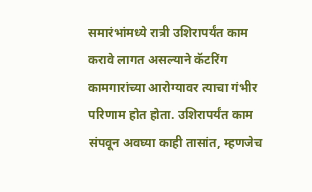समारंभांमध्ये रात्री उशिरापर्यंत काम करावे लागत असल्याने कॅटरिंग कामगारांच्या आरोग्यावर त्याचा गंभीर परिणाम होत होता. उशिरापर्यंत काम संपवून अवघ्या काही तासांत, म्हणजेच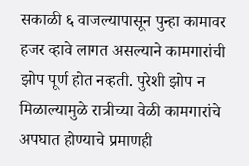सकाळी ६ वाजल्यापासून पुन्हा कामावर हजर व्हावे लागत असल्याने कामगारांची झोप पूर्ण होत नव्हती. पुरेशी झोप न मिळाल्यामुळे रात्रीच्या वेळी कामगारांचे अपघात होण्याचे प्रमाणही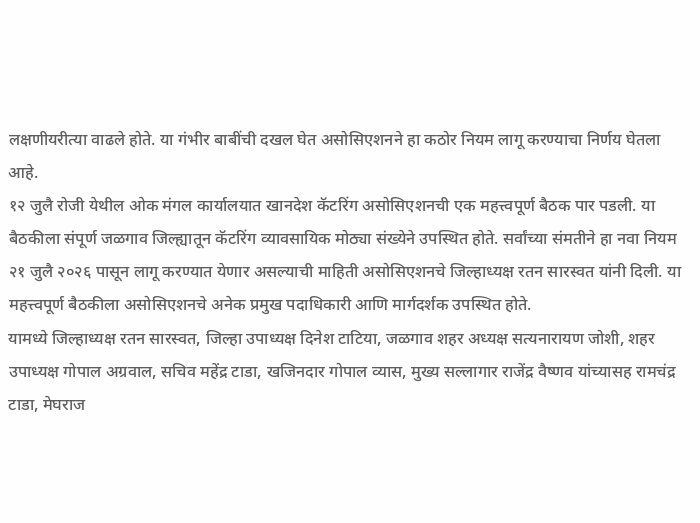लक्षणीयरीत्या वाढले होते. या गंभीर बाबींची दखल घेत असोसिएशनने हा कठोर नियम लागू करण्याचा निर्णय घेतला आहे.
१२ जुलै रोजी येथील ओक मंगल कार्यालयात खानदेश कॅटरिंग असोसिएशनची एक महत्त्वपूर्ण बैठक पार पडली. या बैठकीला संपूर्ण जळगाव जिल्ह्यातून कॅटरिंग व्यावसायिक मोठ्या संख्येने उपस्थित होते. सर्वांच्या संमतीने हा नवा नियम २१ जुलै २०२६ पासून लागू करण्यात येणार असल्याची माहिती असोसिएशनचे जिल्हाध्यक्ष रतन सारस्वत यांनी दिली. या महत्त्वपूर्ण बैठकीला असोसिएशनचे अनेक प्रमुख पदाधिकारी आणि मार्गदर्शक उपस्थित होते.
यामध्ये जिल्हाध्यक्ष रतन सारस्वत, जिल्हा उपाध्यक्ष दिनेश टाटिया, जळगाव शहर अध्यक्ष सत्यनारायण जोशी, शहर उपाध्यक्ष गोपाल अग्रवाल, सचिव महेंद्र टाडा, खजिनदार गोपाल व्यास, मुख्य सल्लागार राजेंद्र वैष्णव यांच्यासह रामचंद्र टाडा, मेघराज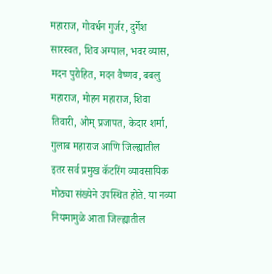महाराज, गोवर्धन गुर्जर, दुर्गेश सारस्वत, शिव अग्याल, भवर व्यास, मदन पुरोहित, मदन वैष्णव, बबलु महाराज, मोहन महाराज, शिवा तिवारी, ओम् प्रजापत, केदार शर्मा, गुलाब महाराज आणि जिल्ह्यातील इतर सर्व प्रमुख कॅटरिंग व्यावसायिक मोठ्या संख्येने उपस्थित होते. या नव्या नियमामुळे आता जिल्ह्यातील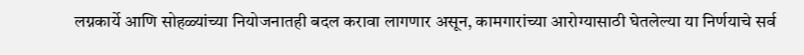लग्नकार्ये आणि सोहळ्यांच्या नियोजनातही बदल करावा लागणार असून, कामगारांच्या आरोग्यासाठी घेतलेल्या या निर्णयाचे सर्व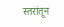स्तरांतून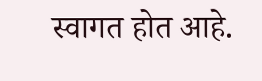स्वागत होत आहे.